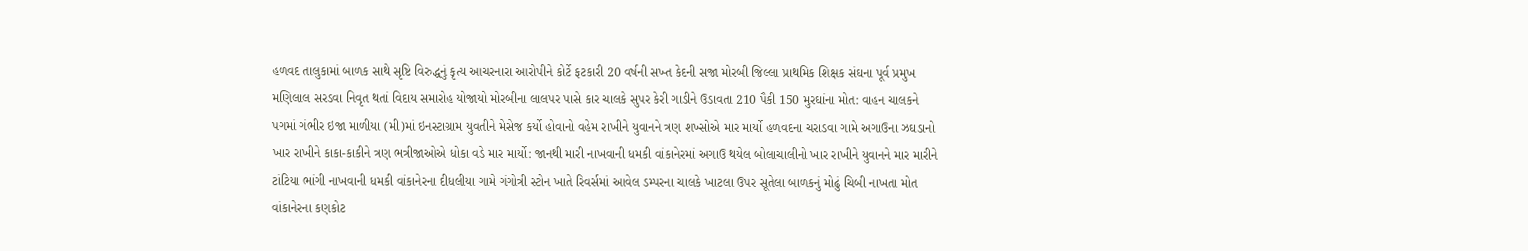હળવદ તાલુકામાં બાળક સાથે સૃષ્ટિ વિરુદ્ધનું કૃત્ય આચરનારા આરોપીને કોર્ટે ફટકારી 20 વર્ષની સખ્ત કેદની સજા મોરબી જિલ્લા પ્રાથમિક શિક્ષક સંઘના પૂર્વ પ્રમુખ મણિલાલ સરડવા નિવૃત થતાં વિદાય સમારોહ યોજાયો મોરબીના લાલપર પાસે કાર ચાલકે સુપર કેરી ગાડીને ઉડાવતા 210 પૈકી 150 મુરઘાંના મોત: વાહન ચાલકને પગમાં ગંભીર ઇજા માળીયા (મી)માં ઇનસ્ટાગ્રામ યુવતીને મેસેજ કર્યો હોવાનો વહેમ રાખીને યુવાનને ત્રણ શખ્સોએ માર માર્યો હળવદના ચરાડવા ગામે અગાઉના ઝઘડાનો ખાર રાખીને કાકા-કાકીને ત્રણ ભત્રીજાઓએ ધોકા વડે માર માર્યો: જાનથી મારી નાખવાની ધમકી વાંકાનેરમાં અગાઉ થયેલ બોલાચાલીનો ખાર રાખીને યુવાનને માર મારીને ટાંટિયા ભાંગી નાખવાની ધમકી વાંકાનેરના દીધલીયા ગામે ગંગોત્રી સ્ટોન ખાતે રિવર્સમાં આવેલ ડમ્પરના ચાલકે ખાટલા ઉપર સૂતેલા બાળકનું મોઢું ચિબી નાખતા મોત વાંકાનેરના કણકોટ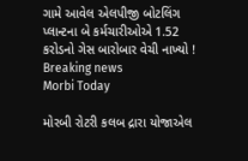ગામે આવેલ એલપીજી બોટલિંગ પ્લાન્ટના બે કર્મચારીઓએ 1.52 કરોડનો ગેસ બારોબાર વેચી નાખ્યો !
Breaking news
Morbi Today

મોરબી રોટરી કલબ દ્રારા યોજાએલ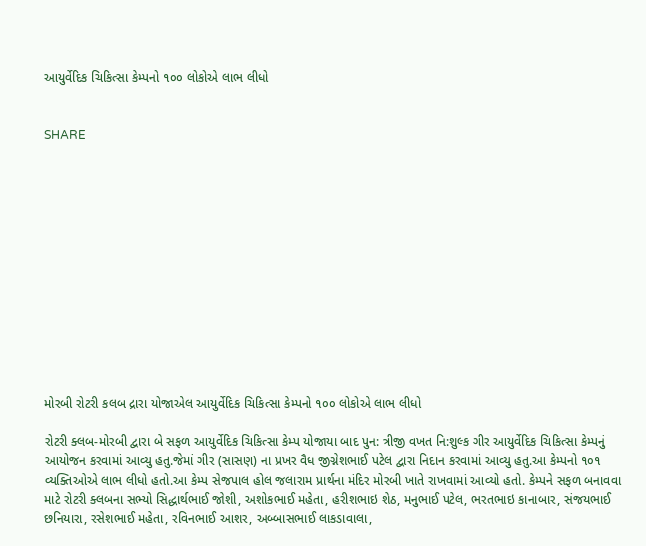આયુર્વેદિક ચિકિત્સા કેમ્પનો ૧૦૦ લોકોએ લાભ લીધો


SHARE













મોરબી રોટરી કલબ દ્રારા યોજાએલ આયુર્વેદિક ચિકિત્સા કેમ્પનો ૧૦૦ લોકોએ લાભ લીધો

રોટરી ક્લબ-મોરબી દ્વારા બે સફળ આયુર્વેદિક ચિકિત્સા કેમ્પ યોજાયા બાદ પુન: ત્રીજી વખત નિ:શુલ્ક ગીર આયુર્વેદિક ચિકિત્સા કેમ્પનું આયોજન કરવામાં આવ્યુ હતુ.જેમાં ગીર (સાસણ) ના પ્રખર વૈધ જીગ્નેશભાઈ પટેલ દ્વારા નિદાન કરવામાં આવ્યુ હતુ.આ કેમ્પનો ૧૦૧ વ્યક્તિઓએ લાભ લીધો હતો.આ કેમ્પ સેજપાલ હોલ જલારામ પ્રાર્થના મંદિર મોરબી ખાતે રાખવામાં આવ્યો હતો. કેમ્પને સફળ બનાવવા માટે રોટરી ક્લબના સભ્યો સિદ્ધાર્થભાઈ જોશી, અશોકભાઈ મહેતા, હરીશભાઇ શેઠ, મનુભાઈ પટેલ, ભરતભાઇ કાનાબાર, સંજયભાઈ છનિયારા, રસેશભાઈ મહેતા, રવિનભાઈ આશર, અબ્બાસભાઈ લાકડાવાલા,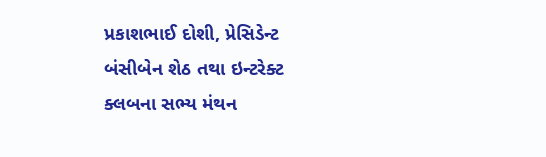પ્રકાશભાઈ દોશી, પ્રેસિડેન્ટ બંસીબેન શેઠ તથા ઇન્ટરેક્ટ ક્લબના સભ્ય મંથન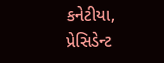કનેટીયા, પ્રેસિડેન્ટ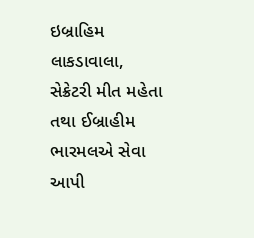ઇબ્રાહિમ લાકડાવાલા, સેક્રેટરી મીત મહેતા તથા ઈબ્રાહીમ ભારમલએ સેવા આપી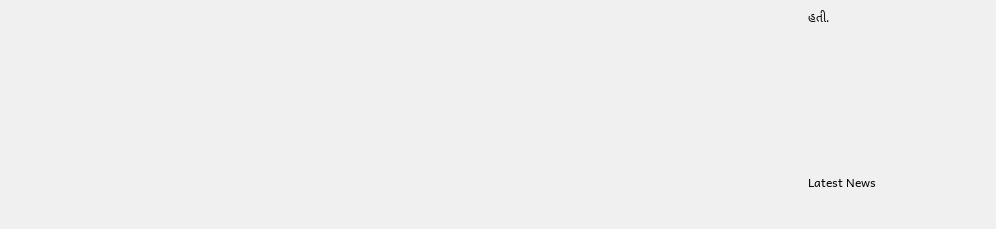હતી.






Latest News